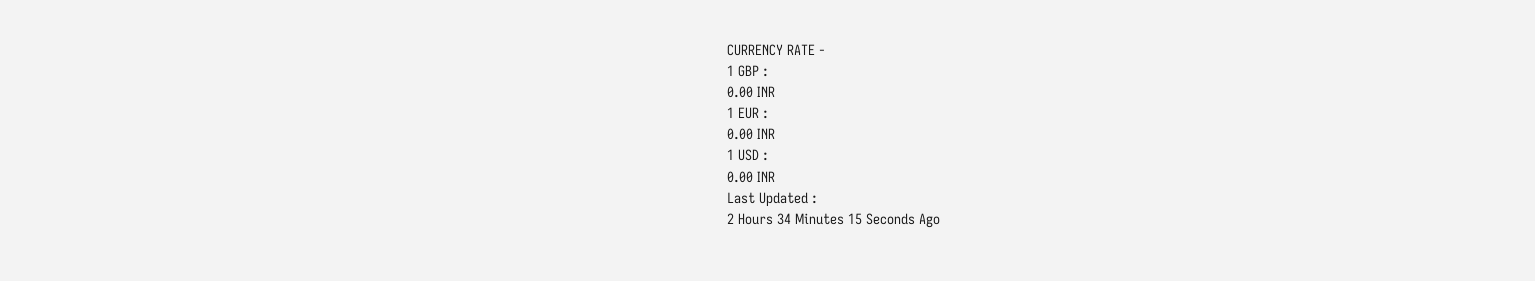CURRENCY RATE -
1 GBP :
0.00 INR
1 EUR :
0.00 INR
1 USD :
0.00 INR
Last Updated :
2 Hours 34 Minutes 15 Seconds Ago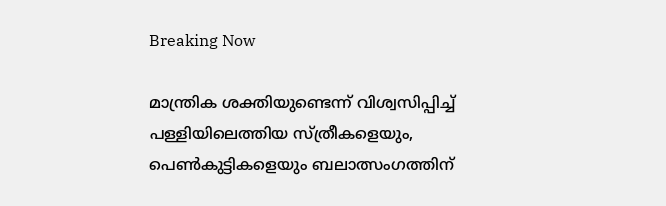Breaking Now

മാന്ത്രിക ശക്തിയുണ്ടെന്ന് വിശ്വസിപ്പിച്ച് പള്ളിയിലെത്തിയ സ്ത്രീകളെയും, പെണ്‍കുട്ടികളെയും ബലാത്സംഗത്തിന്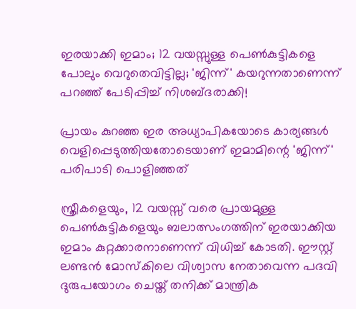ഇരയാക്കി ഇമാം; 12 വയസ്സുള്ള പെണ്‍കുട്ടികളെ പോലും വെറുതെവിട്ടില്ല; 'ജിന്ന്' കയറുന്നതാണെന്ന് പറഞ്ഞ് പേടിപ്പിച്ച് നിശബ്ദരാക്കി!

പ്രായം കുറഞ്ഞ ഇര അധ്യാപികയോടെ കാര്യങ്ങള്‍ വെളിപ്പെടുത്തിയതോടെയാണ് ഇമാമിന്റെ 'ജിന്ന്' പരിപാടി പൊളിഞ്ഞത്

സ്ത്രീകളെയും, 12 വയസ്സ് വരെ പ്രായമുള്ള പെണ്‍കുട്ടികളെയും ബലാത്സംഗത്തിന് ഇരയാക്കിയ ഇമാം കുറ്റക്കാരനാണെന്ന് വിധിച്ച് കോടതി. ഈസ്റ്റ് ലണ്ടന്‍ മോസ്‌കിലെ വിശ്വാസ നേതാവെന്ന പദവി ദുരുപയോഗം ചെയ്ത് തനിക്ക് മാന്ത്രിക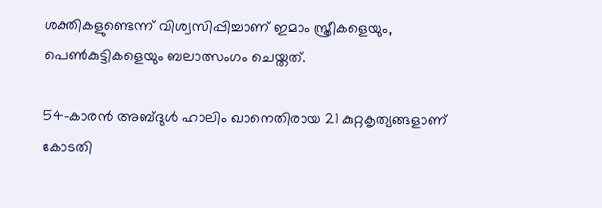ശക്തികളുണ്ടെന്ന് വിശ്വസിപ്പിച്ചാണ് ഇമാം സ്ത്രീകളെയും, പെണ്‍കുട്ടികളെയും ബലാത്സംഗം ചെയ്തത്.

54-കാരന്‍ അബ്ദുള്‍ ഹാലിം ഖാനെതിരായ 21 കുറ്റകൃത്യങ്ങളാണ് കോടതി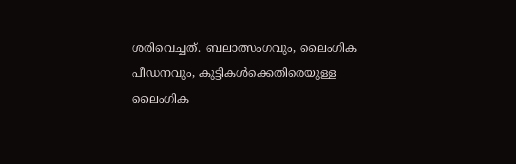ശരിവെച്ചത്. ബലാത്സംഗവും, ലൈംഗിക പീഡനവും, കുട്ടികള്‍ക്കെതിരെയുള്ള ലൈംഗിക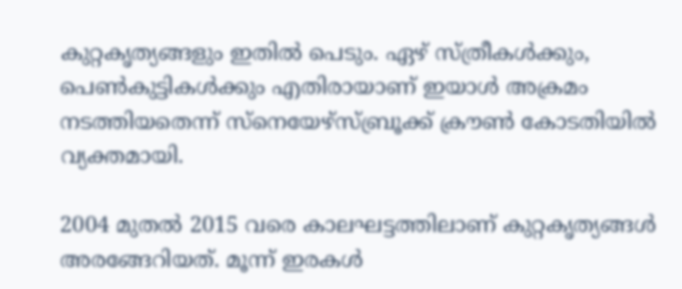കുറ്റകൃത്യങ്ങളും ഇതില്‍ പെടും. ഏഴ് സ്ത്രീകള്‍ക്കും, പെണ്‍കുട്ടികള്‍ക്കും എതിരായാണ് ഇയാള്‍ അക്രമം നടത്തിയതെന്ന് സ്‌നെയേഴ്‌സ്ബ്രൂക്ക് ക്രൗണ്‍ കോടതിയില്‍ വ്യക്തമായി.

2004 മുതല്‍ 2015 വരെ കാലഘട്ടത്തിലാണ് കുറ്റകൃത്യങ്ങള്‍ അരങ്ങേറിയത്. മൂന്ന് ഇരകള്‍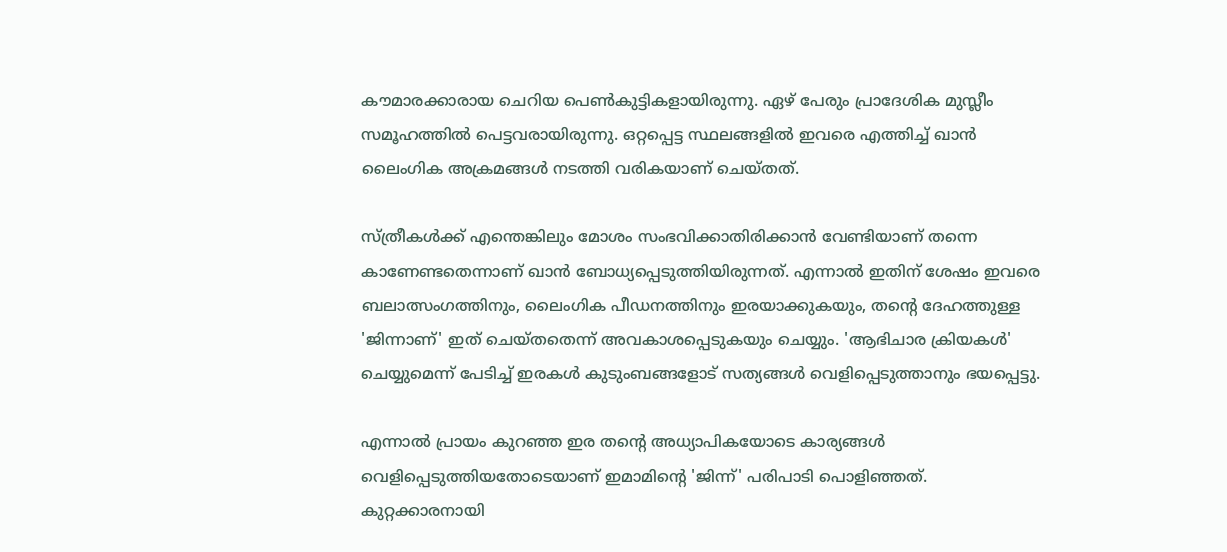കൗമാരക്കാരായ ചെറിയ പെണ്‍കുട്ടികളായിരുന്നു. ഏഴ് പേരും പ്രാദേശിക മുസ്ലീം സമൂഹത്തില്‍ പെട്ടവരായിരുന്നു. ഒറ്റപ്പെട്ട സ്ഥലങ്ങളില്‍ ഇവരെ എത്തിച്ച് ഖാന്‍ ലൈംഗിക അക്രമങ്ങള്‍ നടത്തി വരികയാണ് ചെയ്തത്.

സ്ത്രീകള്‍ക്ക് എന്തെങ്കിലും മോശം സംഭവിക്കാതിരിക്കാന്‍ വേണ്ടിയാണ് തന്നെ കാണേണ്ടതെന്നാണ് ഖാന്‍ ബോധ്യപ്പെടുത്തിയിരുന്നത്. എന്നാല്‍ ഇതിന് ശേഷം ഇവരെ ബലാത്സംഗത്തിനും, ലൈംഗിക പീഡനത്തിനും ഇരയാക്കുകയും, തന്റെ ദേഹത്തുള്ള 'ജിന്നാണ്' ഇത് ചെയ്തതെന്ന് അവകാശപ്പെടുകയും ചെയ്യും. 'ആഭിചാര ക്രിയകള്‍' ചെയ്യുമെന്ന് പേടിച്ച് ഇരകള്‍ കുടുംബങ്ങളോട് സത്യങ്ങള്‍ വെളിപ്പെടുത്താനും ഭയപ്പെട്ടു.

എന്നാല്‍ പ്രായം കുറഞ്ഞ ഇര തന്റെ അധ്യാപികയോടെ കാര്യങ്ങള്‍ വെളിപ്പെടുത്തിയതോടെയാണ് ഇമാമിന്റെ 'ജിന്ന്' പരിപാടി പൊളിഞ്ഞത്. കുറ്റക്കാരനായി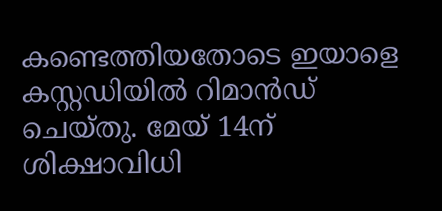കണ്ടെത്തിയതോടെ ഇയാളെ കസ്റ്റഡിയില്‍ റിമാന്‍ഡ് ചെയ്തു. മേയ് 14ന് ശിക്ഷാവിധി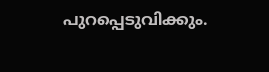പുറപ്പെടുവിക്കും.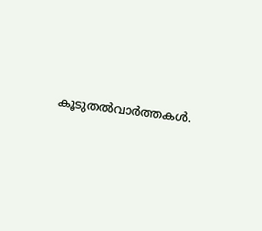കൂടുതല്‍വാര്‍ത്തകള്‍.